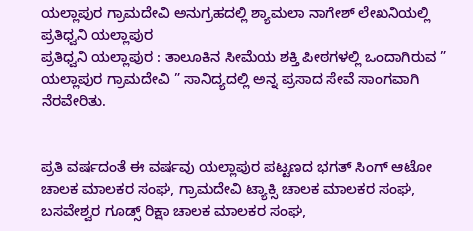ಯಲ್ಲಾಪುರ ಗ್ರಾಮದೇವಿ ಅನುಗ್ರಹದಲ್ಲಿ ಶ್ಯಾಮಲಾ ನಾಗೇಶ್ ಲೇಖನಿಯಲ್ಲಿ ಪ್ರತಿಧ್ವನಿ ಯಲ್ಲಾಪುರ
ಪ್ರತಿಧ್ವನಿ ಯಲ್ಲಾಪುರ : ತಾಲೂಕಿನ ಸೀಮೆಯ ಶಕ್ತಿ ಪೀಠಗಳಲ್ಲಿ ಒಂದಾಗಿರುವ ” ಯಲ್ಲಾಪುರ ಗ್ರಾಮದೇವಿ ” ಸಾನಿದ್ಯದಲ್ಲಿ ಅನ್ನ ಪ್ರಸಾದ ಸೇವೆ ಸಾಂಗವಾಗಿ ನೆರವೇರಿತು.


ಪ್ರತಿ ವರ್ಷದಂತೆ ಈ ವರ್ಷವು ಯಲ್ಲಾಪುರ ಪಟ್ಟಣದ ಭಗತ್ ಸಿಂಗ್ ಆಟೋ ಚಾಲಕ ಮಾಲಕರ ಸಂಘ, ಗ್ರಾಮದೇವಿ ಟ್ಯಾಕ್ಸಿ ಚಾಲಕ ಮಾಲಕರ ಸಂಘ, ಬಸವೇಶ್ವರ ಗೂಡ್ಸ್ ರಿಕ್ಷಾ ಚಾಲಕ ಮಾಲಕರ ಸಂಘ,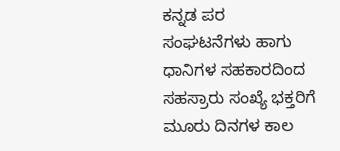ಕನ್ನಡ ಪರ ಸಂಘಟನೆಗಳು ಹಾಗು ಧಾನಿಗಳ ಸಹಕಾರದಿಂದ ಸಹಸ್ರಾರು ಸಂಖ್ಯೆ ಭಕ್ತರಿಗೆ ಮೂರು ದಿನಗಳ ಕಾಲ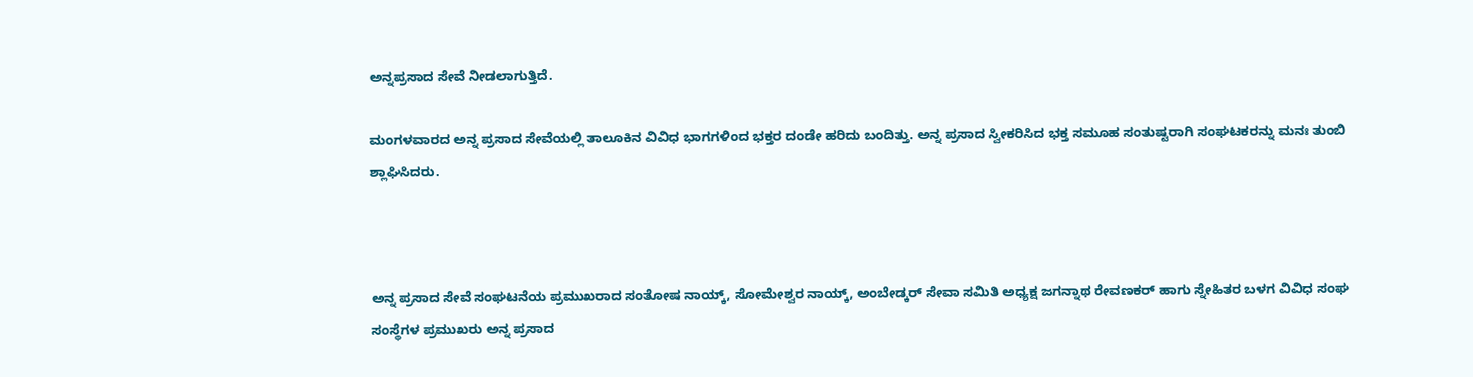ಅನ್ನಪ್ರಸಾದ ಸೇವೆ ನೀಡಲಾಗುತ್ತಿದೆ.

ಮಂಗಳವಾರದ ಅನ್ನ ಪ್ರಸಾದ ಸೇವೆಯಲ್ಲಿ ತಾಲೂಕಿನ ವಿವಿಧ ಭಾಗಗಳಿಂದ ಭಕ್ತರ ದಂಡೇ ಹರಿದು ಬಂದಿತ್ತು. ಅನ್ನ ಪ್ರಸಾದ ಸ್ವೀಕರಿಸಿದ ಭಕ್ತ ಸಮೂಹ ಸಂತುಷ್ಟರಾಗಿ ಸಂಘಟಕರನ್ನು ಮನಃ ತುಂಬಿ ಶ್ಲಾಘಿಸಿದರು.



ಅನ್ನ ಪ್ರಸಾದ ಸೇವೆ ಸಂಘಟನೆಯ ಪ್ರಮುಖರಾದ ಸಂತೋಷ ನಾಯ್ಕ್, ಸೋಮೇಶ್ವರ ನಾಯ್ಕ್, ಅಂಬೇಡ್ಕರ್ ಸೇವಾ ಸಮಿತಿ ಅಧ್ಯಕ್ಷ ಜಗನ್ನಾಥ ರೇವಣಕರ್ ಹಾಗು ಸ್ನೇಹಿತರ ಬಳಗ ವಿವಿಧ ಸಂಘ ಸಂಸ್ಥೆಗಳ ಪ್ರಮುಖರು ಅನ್ನ ಪ್ರಸಾದ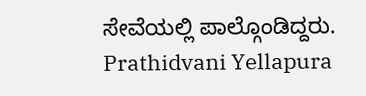ಸೇವೆಯಲ್ಲಿ ಪಾಲ್ಗೊಂಡಿದ್ದರು.
Prathidvani Yellapura